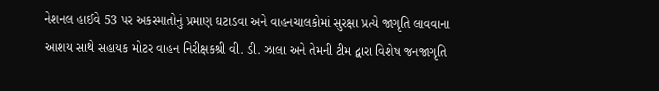નેશનલ હાઈવે 53 પર અકસ્માતોનું પ્રમાણ ઘટાડવા અને વાહનચાલકોમાં સુરક્ષા પ્રત્યે જાગૃતિ લાવવાના આશય સાથે સહાયક મોટર વાહન નિરીક્ષકશ્રી વી. ડી. ઝાલા અને તેમની ટીમ દ્વારા વિશેષ જનજાગૃતિ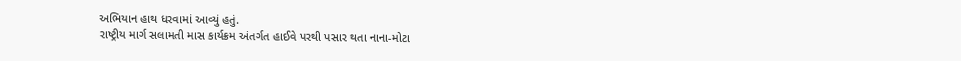અભિયાન હાથ ધરવામાં આવ્યું હતું.
રાષ્ટ્રીય માર્ગ સલામતી માસ કાર્યક્રમ અંતર્ગત હાઈવે પરથી પસાર થતા નાના-મોટા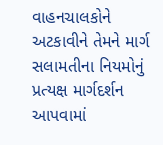વાહનચાલકોને અટકાવીને તેમને માર્ગ સલામતીના નિયમોનું પ્રત્યક્ષ માર્ગદર્શન આપવામાં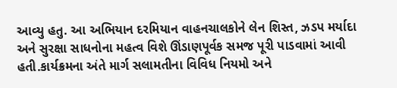આવ્યુ હતુ. આ અભિયાન દરમિયાન વાહનચાલકોને લેન શિસ્ત, ઝડપ મર્યાદા અને સુરક્ષા સાધનોના મહત્વ વિશે ઊંડાણપૂર્વક સમજ પૂરી પાડવામાં આવી હતી.કાર્યક્રમના અંતે માર્ગ સલામતીના વિવિધ નિયમો અને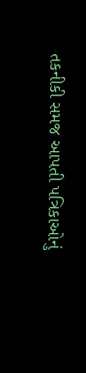તકનીકી સમજ આપતી પત્રિકાઓનું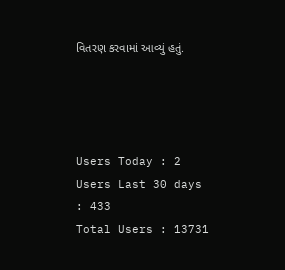વિતરણ કરવામાં આવ્યું હતું.




Users Today : 2
Users Last 30 days : 433
Total Users : 13731